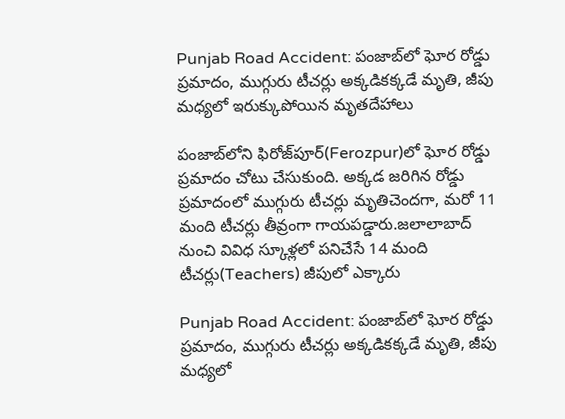Punjab Road Accident: పంజాబ్‌లో ఘోర రోడ్డు ప్రమాదం, ముగ్గురు టీచర్లు అక్కడికక్కడే మృతి, జీపు మధ్యలో ఇరుక్కుపోయిన మృతదేహాలు

పంజాబ్‌లోని ఫిరోజ్‌పూర్‌(Ferozpur)లో ఘోర రోడ్డు ప్రమాదం చోటు చేసుకుంది. అక్కడ జరిగిన రోడ్డు ప్ర‌మాదంలో ముగ్గురు టీచ‌ర్లు మృతిచెంద‌గా, మ‌రో 11 మంది టీచ‌ర్లు తీవ్రంగా గాయ‌ప‌డ్డారు.జ‌లాలాబాద్ నుంచి వివిధ స్కూళ్ల‌లో ప‌నిచేసే 14 మంది టీచ‌ర్లు(Teachers) జీపులో ఎక్కారు

Punjab Road Accident: పంజాబ్‌లో ఘోర రోడ్డు ప్రమాదం, ముగ్గురు టీచర్లు అక్కడికక్కడే మృతి, జీపు మధ్యలో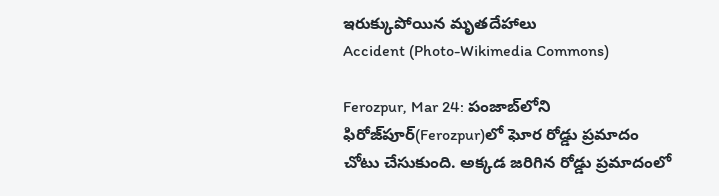ఇరుక్కుపోయిన మృతదేహాలు
Accident (Photo-Wikimedia Commons)

Ferozpur, Mar 24: పంజాబ్‌లోని ఫిరోజ్‌పూర్‌(Ferozpur)లో ఘోర రోడ్డు ప్రమాదం చోటు చేసుకుంది. అక్కడ జరిగిన రోడ్డు ప్ర‌మాదంలో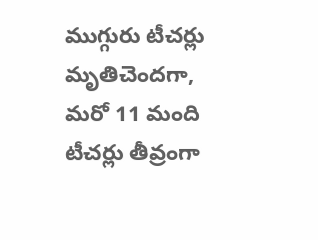ముగ్గురు టీచ‌ర్లు మృతిచెంద‌గా, మ‌రో 11 మంది టీచ‌ర్లు తీవ్రంగా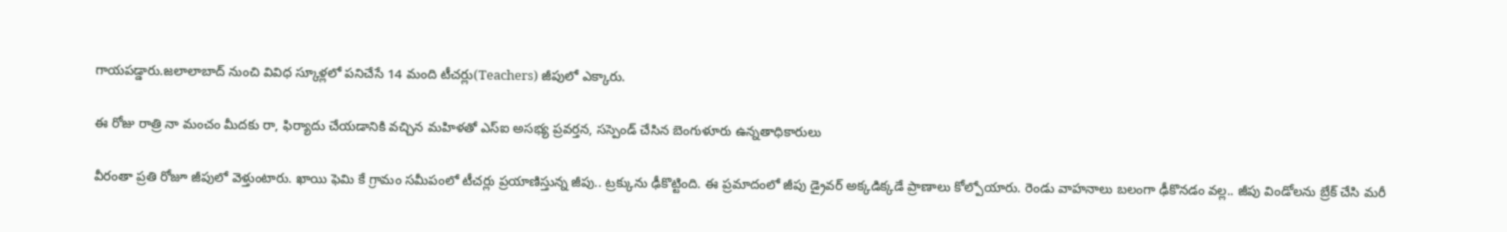గాయ‌ప‌డ్డారు.జ‌లాలాబాద్ నుంచి వివిధ స్కూళ్ల‌లో ప‌నిచేసే 14 మంది టీచ‌ర్లు(Teachers) జీపులో ఎక్కారు.

ఈ రోజు రాత్రి నా మంచం మీదకు రా, ఫిర్యాదు చేయడానికి వచ్చిన మహిళతో ఎస్ఐ అసభ్య ప్రవర్తన, సస్పెండ్ చేసిన బెంగుళూరు ఉన్నతాధికారులు

వీరంతా ప్ర‌తి రోజూ జీపులో వెళ్తుంటారు. ఖాయి ఫెమి కే గ్రామం స‌మీపంలో టీచ‌ర్లు ప్ర‌యాణిస్తున్న జీపు.. ట్ర‌క్కును ఢీకొట్టింది. ఈ ప్ర‌మాదంలో జీపు డ్రైవ‌ర్ అక్క‌డిక్క‌డే ప్రాణాలు కోల్పోయారు. రెండు వాహ‌నాలు బ‌లంగా ఢీకొన‌డం వ‌ల్ల‌.. జీపు విండోల‌ను బ్రేక్ చేసి మ‌రీ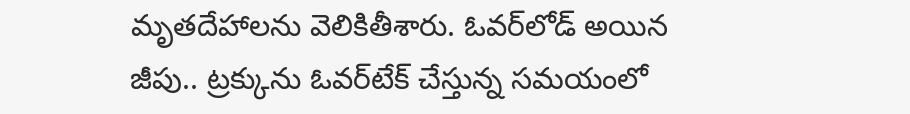మృత‌దేహాల‌ను వెలికితీశారు. ఓవ‌ర్‌లోడ్ అయిన జీపు.. ట్ర‌క్కును ఓవ‌ర్‌టేక్ చేస్తున్న స‌మ‌యంలో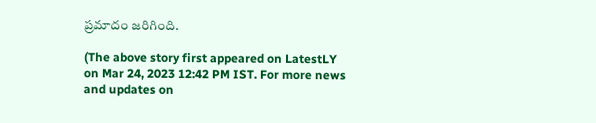ప్ర‌మాదం జ‌రిగింది.

(The above story first appeared on LatestLY on Mar 24, 2023 12:42 PM IST. For more news and updates on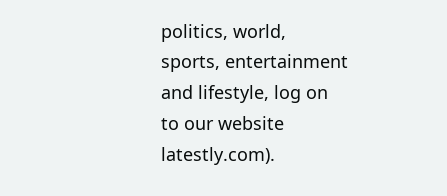politics, world, sports, entertainment and lifestyle, log on to our website latestly.com).